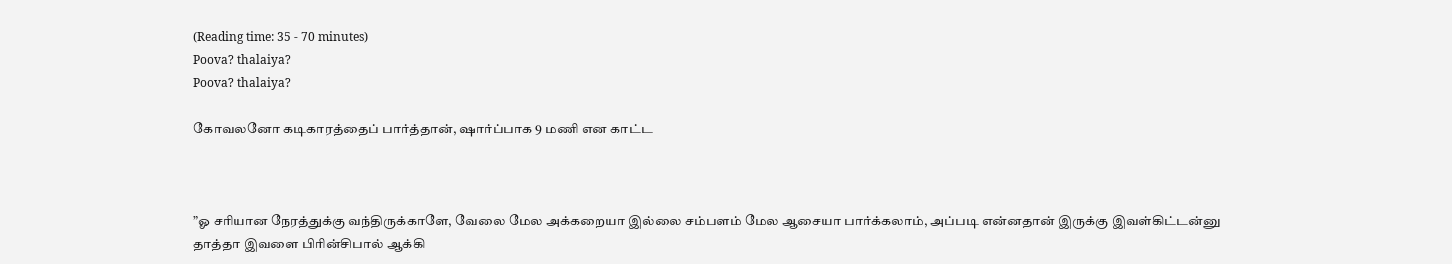(Reading time: 35 - 70 minutes)
Poova? thalaiya?
Poova? thalaiya?

கோவலனோ கடிகாரத்தைப் பார்த்தான், ஷார்ப்பாக 9 மணி என காட்ட



”ஓ சரியான நேரத்துக்கு வந்திருக்காளே, வேலை மேல அக்கறையா இல்லை சம்பளம் மேல ஆசையா பார்க்கலாம், அப்படி என்னதான் இருக்கு இவள்கிட்டன்னு தாத்தா இவளை பிரின்சிபால் ஆக்கி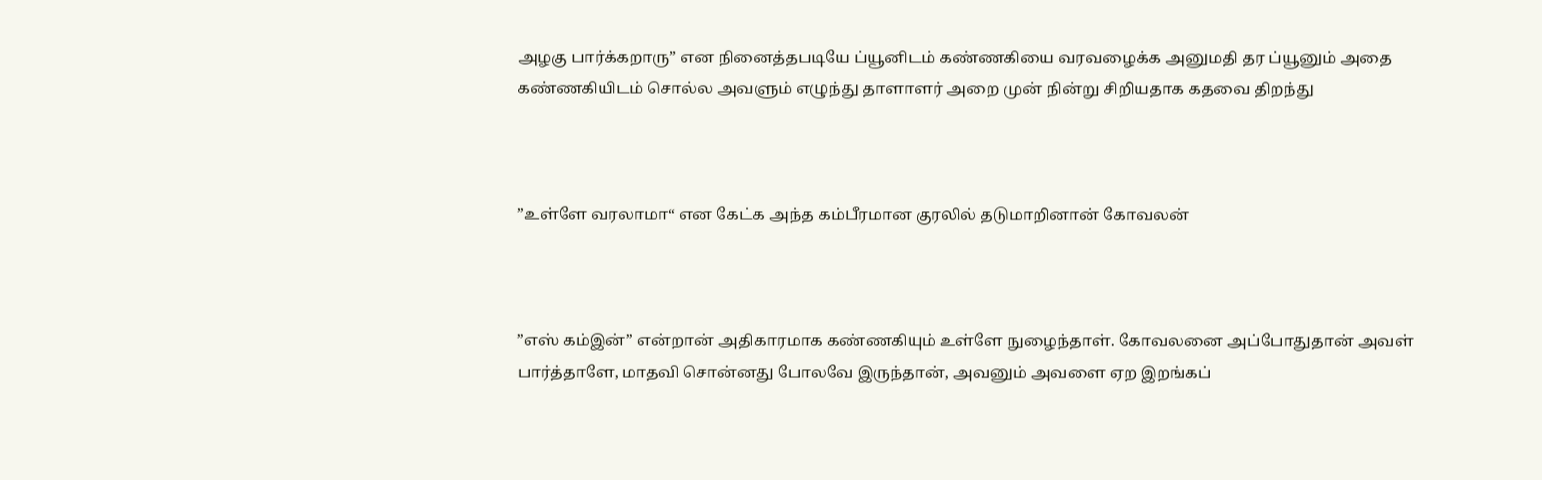அழகு பார்க்கறாரு” என நினைத்தபடியே ப்யூனிடம் கண்ணகியை வரவழைக்க அனுமதி தர ப்யூனும் அதை கண்ணகியிடம் சொல்ல அவளும் எழுந்து தாளாளர் அறை முன் நின்று சிறியதாக கதவை திறந்து



”உள்ளே வரலாமா“ என கேட்க அந்த கம்பீரமான குரலில் தடுமாறினான் கோவலன்



”எஸ் கம்இன்” என்றான் அதிகாரமாக கண்ணகியும் உள்ளே நுழைந்தாள். கோவலனை அப்போதுதான் அவள் பார்த்தாளே, மாதவி சொன்னது போலவே இருந்தான், அவனும் அவளை ஏற இறங்கப்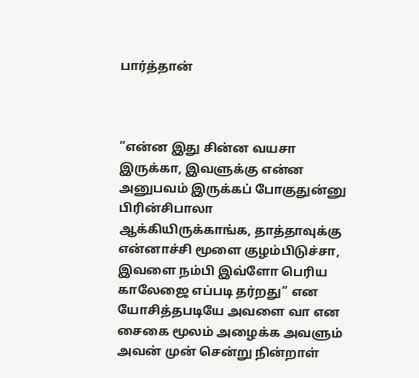பார்த்தான்



”என்ன இது சின்ன வயசா இருக்கா, இவளுக்கு என்ன அனுபவம் இருக்கப் போகுதுன்னு பிரின்சிபாலா ஆக்கியிருக்காங்க, தாத்தாவுக்கு என்னாச்சி மூளை குழம்பிடுச்சா, இவளை நம்பி இவ்ளோ பெரிய காலேஜை எப்படி தர்றது” என யோசித்தபடியே அவளை வா என சைகை மூலம் அழைக்க அவளும் அவன் முன் சென்று நின்றாள்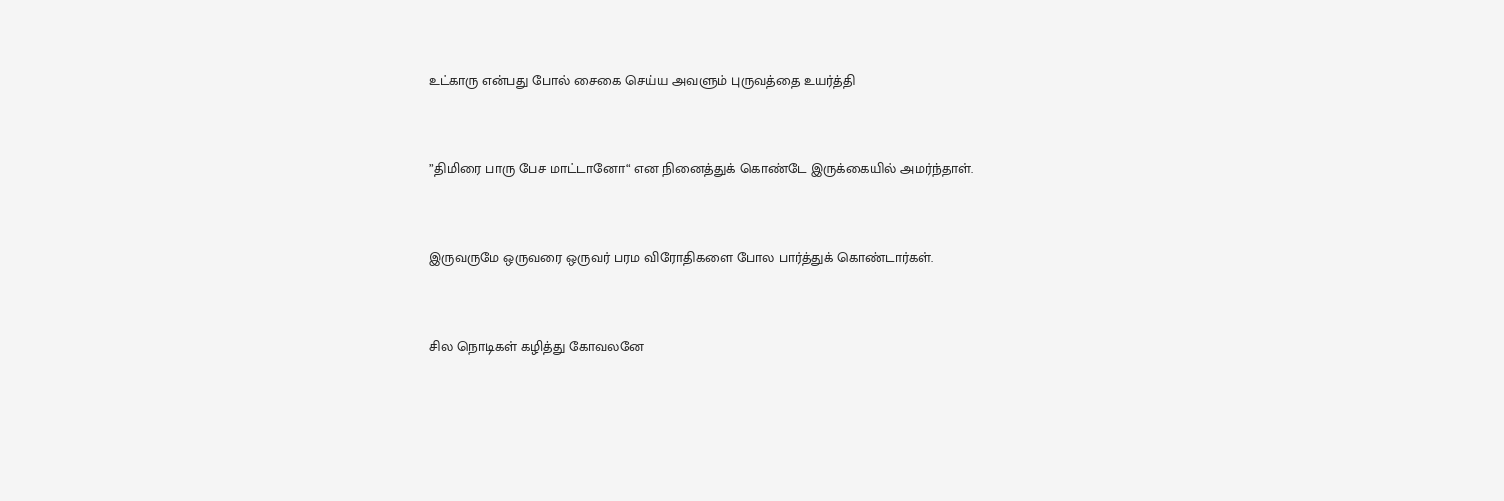உட்காரு என்பது போல் சைகை செய்ய அவளும் புருவத்தை உயர்த்தி



”திமிரை பாரு பேச மாட்டானோ“ என நினைத்துக் கொண்டே இருக்கையில் அமர்ந்தாள்.



இருவருமே ஒருவரை ஒருவர் பரம விரோதிகளை போல பார்த்துக் கொண்டார்கள்.



சில நொடிகள் கழித்து கோவலனே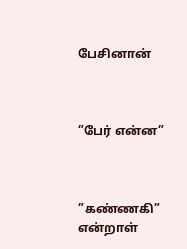பேசினான்



”பேர் என்ன”



”கண்ணகி” என்றாள்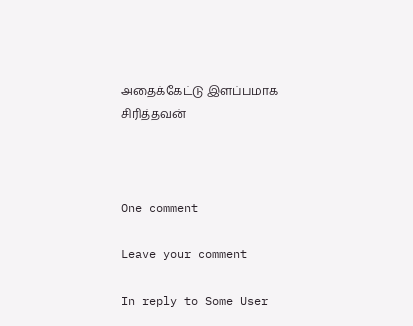அதைக்கேட்டு இளப்பமாக சிரித்தவன்



One comment

Leave your comment

In reply to Some User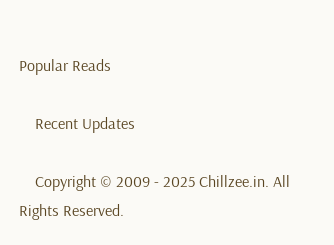Popular Reads

    Recent Updates

    Copyright © 2009 - 2025 Chillzee.in. All Rights Reserved.